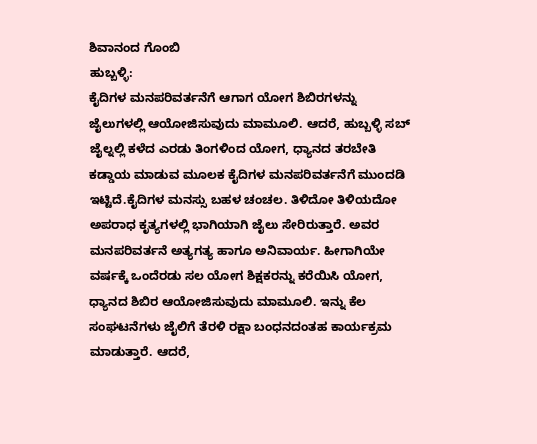ಶಿವಾನಂದ ಗೊಂಬಿ
ಹುಬ್ಬಳ್ಳಿ:
ಕೈದಿಗಳ ಮನಪರಿವರ್ತನೆಗೆ ಆಗಾಗ ಯೋಗ ಶಿಬಿರಗಳನ್ನು ಜೈಲುಗಳಲ್ಲಿ ಆಯೋಜಿಸುವುದು ಮಾಮೂಲಿ. ಆದರೆ, ಹುಬ್ಬಳ್ಳಿ ಸಬ್ ಜೈಲ್ನಲ್ಲಿ ಕಳೆದ ಎರಡು ತಿಂಗಳಿಂದ ಯೋಗ, ಧ್ಯಾನದ ತರಬೇತಿ ಕಡ್ಡಾಯ ಮಾಡುವ ಮೂಲಕ ಕೈದಿಗಳ ಮನಪರಿವರ್ತನೆಗೆ ಮುಂದಡಿ ಇಟ್ಟಿದೆ.ಕೈದಿಗಳ ಮನಸ್ಸು ಬಹಳ ಚಂಚಲ. ತಿಳಿದೋ ತಿಳಿಯದೋ ಅಪರಾಧ ಕೃತ್ಯಗಳಲ್ಲಿ ಭಾಗಿಯಾಗಿ ಜೈಲು ಸೇರಿರುತ್ತಾರೆ. ಅವರ ಮನಪರಿವರ್ತನೆ ಅತ್ಯಗತ್ಯ ಹಾಗೂ ಅನಿವಾರ್ಯ. ಹೀಗಾಗಿಯೇ ವರ್ಷಕ್ಕೆ ಒಂದೆರಡು ಸಲ ಯೋಗ ಶಿಕ್ಷಕರನ್ನು ಕರೆಯಿಸಿ ಯೋಗ, ಧ್ಯಾನದ ಶಿಬಿರ ಆಯೋಜಿಸುವುದು ಮಾಮೂಲಿ. ಇನ್ನು ಕೆಲ ಸಂಘಟನೆಗಳು ಜೈಲಿಗೆ ತೆರಳಿ ರಕ್ಷಾ ಬಂಧನದಂತಹ ಕಾರ್ಯಕ್ರಮ ಮಾಡುತ್ತಾರೆ. ಆದರೆ,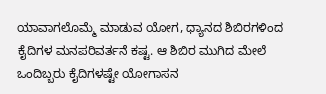ಯಾವಾಗಲೊಮ್ಮೆ ಮಾಡುವ ಯೋಗ, ಧ್ಯಾನದ ಶಿಬಿರಗಳಿಂದ ಕೈದಿಗಳ ಮನಪರಿವರ್ತನೆ ಕಷ್ಟ. ಆ ಶಿಬಿರ ಮುಗಿದ ಮೇಲೆ ಒಂದಿಬ್ಬರು ಕೈದಿಗಳಷ್ಟೇ ಯೋಗಾಸನ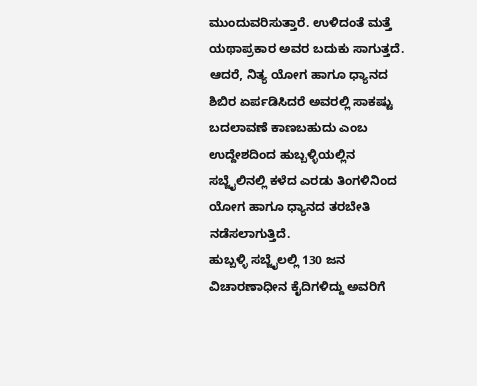ಮುಂದುವರಿಸುತ್ತಾರೆ. ಉಳಿದಂತೆ ಮತ್ತೆ ಯಥಾಪ್ರಕಾರ ಅವರ ಬದುಕು ಸಾಗುತ್ತದೆ. ಆದರೆ, ನಿತ್ಯ ಯೋಗ ಹಾಗೂ ಧ್ಯಾನದ ಶಿಬಿರ ಏರ್ಪಡಿಸಿದರೆ ಅವರಲ್ಲಿ ಸಾಕಷ್ಟು ಬದಲಾವಣೆ ಕಾಣಬಹುದು ಎಂಬ ಉದ್ದೇಶದಿಂದ ಹುಬ್ಬಳ್ಳಿಯಲ್ಲಿನ ಸಬ್ಜೈಲಿನಲ್ಲಿ ಕಳೆದ ಎರಡು ತಿಂಗಳಿನಿಂದ ಯೋಗ ಹಾಗೂ ಧ್ಯಾನದ ತರಬೇತಿ ನಡೆಸಲಾಗುತ್ತಿದೆ.
ಹುಬ್ಬಳ್ಳಿ ಸಬ್ಜೈಲಲ್ಲಿ 130 ಜನ ವಿಚಾರಣಾಧೀನ ಕೈದಿಗಳಿದ್ದು ಅವರಿಗೆ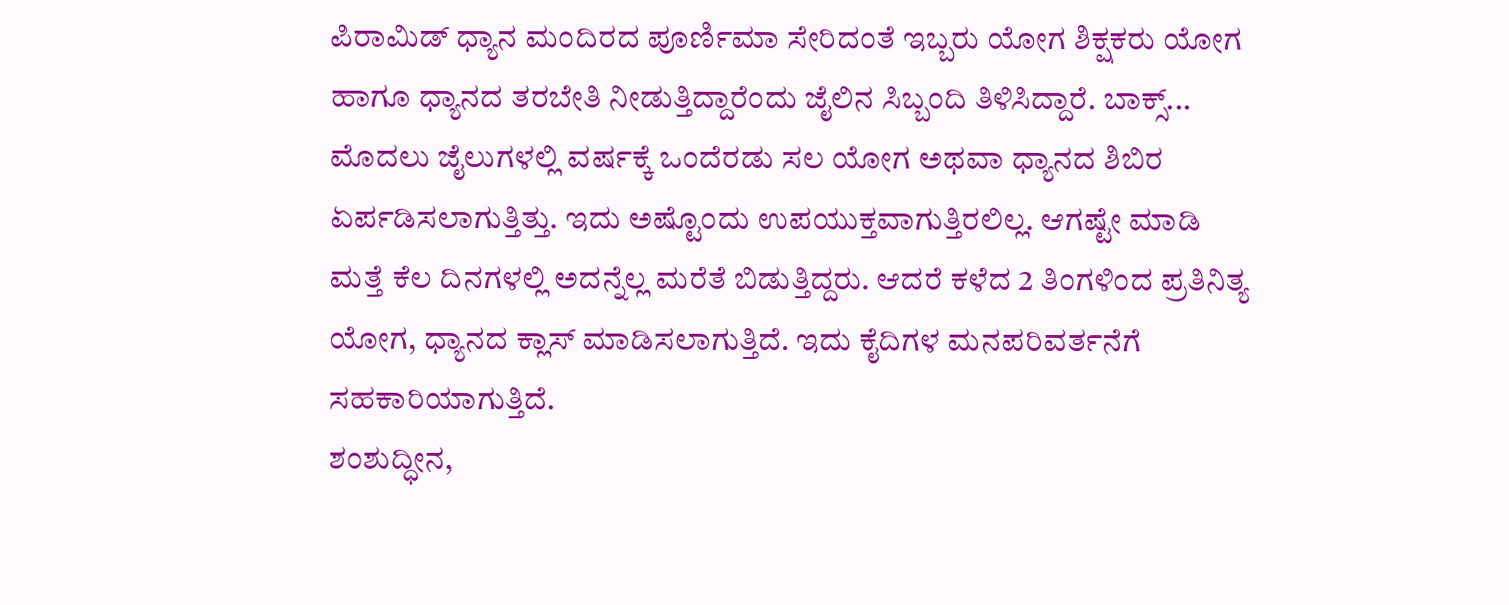ಪಿರಾಮಿಡ್ ಧ್ಯಾನ ಮಂದಿರದ ಪೂರ್ಣಿಮಾ ಸೇರಿದಂತೆ ಇಬ್ಬರು ಯೋಗ ಶಿಕ್ಷಕರು ಯೋಗ ಹಾಗೂ ಧ್ಯಾನದ ತರಬೇತಿ ನೀಡುತ್ತಿದ್ದಾರೆಂದು ಜೈಲಿನ ಸಿಬ್ಬಂದಿ ತಿಳಿಸಿದ್ದಾರೆ. ಬಾಕ್ಸ್...
ಮೊದಲು ಜೈಲುಗಳಲ್ಲಿ ವರ್ಷಕ್ಕೆ ಒಂದೆರಡು ಸಲ ಯೋಗ ಅಥವಾ ಧ್ಯಾನದ ಶಿಬಿರ ಏರ್ಪಡಿಸಲಾಗುತ್ತಿತ್ತು. ಇದು ಅಷ್ಟೊಂದು ಉಪಯುಕ್ತವಾಗುತ್ತಿರಲಿಲ್ಲ. ಆಗಷ್ಟೇ ಮಾಡಿ ಮತ್ತೆ ಕೆಲ ದಿನಗಳಲ್ಲಿ ಅದನ್ನೆಲ್ಲ ಮರೆತೆ ಬಿಡುತ್ತಿದ್ದರು. ಆದರೆ ಕಳೆದ 2 ತಿಂಗಳಿಂದ ಪ್ರತಿನಿತ್ಯ ಯೋಗ, ಧ್ಯಾನದ ಕ್ಲಾಸ್ ಮಾಡಿಸಲಾಗುತ್ತಿದೆ. ಇದು ಕೈದಿಗಳ ಮನಪರಿವರ್ತನೆಗೆ ಸಹಕಾರಿಯಾಗುತ್ತಿದೆ.
ಶಂಶುದ್ಧೀನ,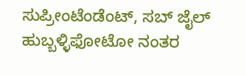ಸುಪ್ರೀಂಟೆಂಡೆಂಟ್, ಸಬ್ ಜೈಲ್ ಹುಬ್ಬಳ್ಳಿಫೋಟೋ ನಂತರ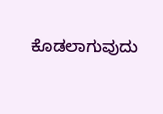ಕೊಡಲಾಗುವುದು